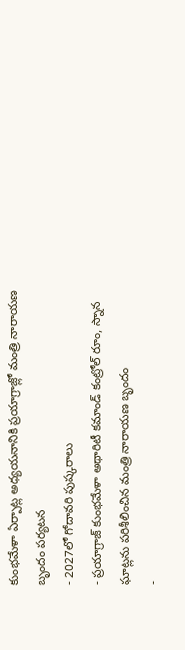కుంభమేళా ఏర్పాట్ల అధ్యయనానికి ప్రయాగ్రాజ్లో మంత్రి నారాయణ బృందం పర్యటన
- 2027లో గోదావరి పుష్కరాలు
- ప్రయాగ్రాజ్ కుంభమేళా అథారిటీ కమాండ్ కంట్రోల్ రూం, స్నాన ఘాట్లను పరిశీలించిన మంత్రి నారాయణ బృందం
-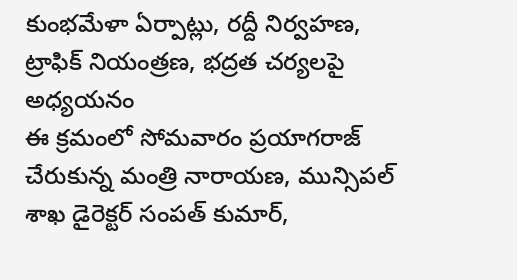కుంభమేళా ఏర్పాట్లు, రద్దీ నిర్వహణ, ట్రాఫిక్ నియంత్రణ, భద్రత చర్యలపై అధ్యయనం
ఈ క్రమంలో సోమవారం ప్రయాగరాజ్ చేరుకున్న మంత్రి నారాయణ, మున్సిపల్ శాఖ డైరెక్టర్ సంపత్ కుమార్,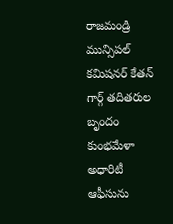రాజమండ్రి మున్సిపల్ కమిషనర్ కేతన్ గార్గ్ తదితరుల బృందం కుంభమేళా అధారిటీ ఆఫీసును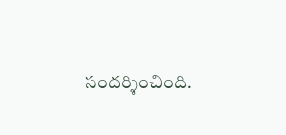సందర్శించింది.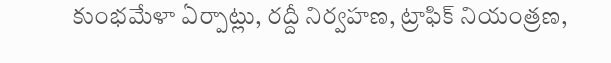కుంభమేళా ఏర్పాట్లు, రద్దీ నిర్వహణ, ట్రాఫిక్ నియంత్రణ,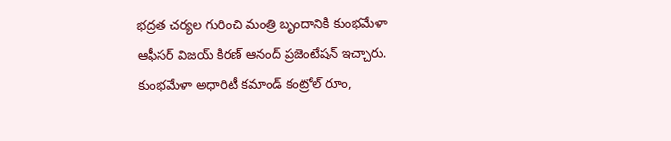భద్రత చర్యల గురించి మంత్రి బృందానికి కుంభమేళా ఆఫీసర్ విజయ్ కిరణ్ ఆనంద్ ప్రజెంటేషన్ ఇచ్చారు. కుంభమేళా అధారిటీ కమాండ్ కంట్రోల్ రూం,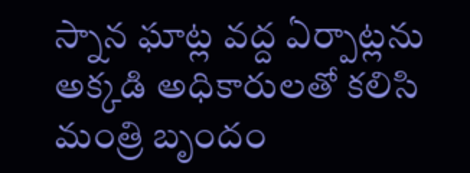స్నాన ఘాట్ల వద్ద ఏర్పాట్లను అక్కడి అధికారులతో కలిసి మంత్రి బృందం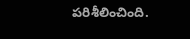పరిశీలించింది.